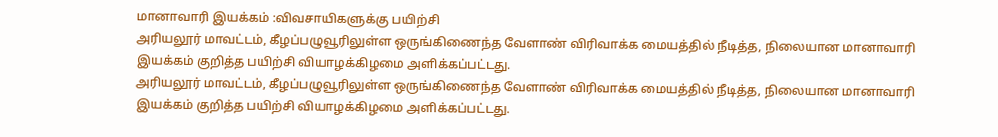மானாவாரி இயக்கம் :விவசாயிகளுக்கு பயிற்சி
அரியலூர் மாவட்டம், கீழப்பழுவூரிலுள்ள ஒருங்கிணைந்த வேளாண் விரிவாக்க மையத்தில் நீடித்த, நிலையான மானாவாரி இயக்கம் குறித்த பயிற்சி வியாழக்கிழமை அளிக்கப்பட்டது.
அரியலூர் மாவட்டம், கீழப்பழுவூரிலுள்ள ஒருங்கிணைந்த வேளாண் விரிவாக்க மையத்தில் நீடித்த, நிலையான மானாவாரி இயக்கம் குறித்த பயிற்சி வியாழக்கிழமை அளிக்கப்பட்டது.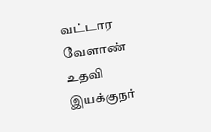வட்டார வேளாண் உதவி இயக்குநர்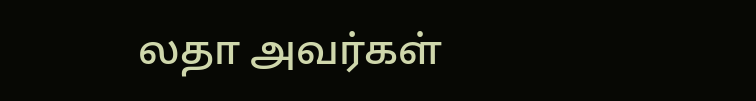லதா அவர்கள்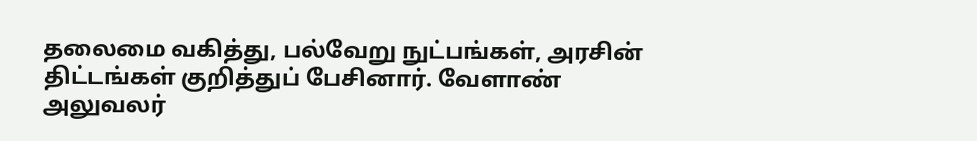தலைமை வகித்து, பல்வேறு நுட்பங்கள், அரசின் திட்டங்கள் குறித்துப் பேசினார். வேளாண் அலுவலர்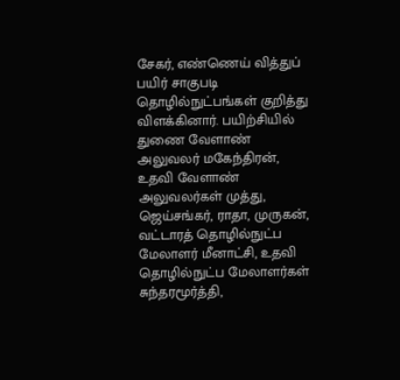சேகர், எண்ணெய் வித்துப் பயிர் சாகுபடி தொழில்நுட்பங்கள் குறித்து விளக்கினார். பயிற்சியில் துணை வேளாண் அலுவலர் மகேந்திரன், உதவி வேளாண் அலுவலர்கள் முத்து, ஜெய்சங்கர், ராதா, முருகன், வட்டாரத் தொழில்நுட்ப மேலாளர் மீனாட்சி, உதவி தொழில்நுட்ப மேலாளர்கள் சுந்தரமூர்த்தி,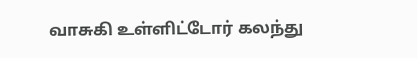வாசுகி உள்ளிட்டோர் கலந்து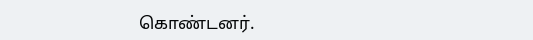கொண்டனர்.